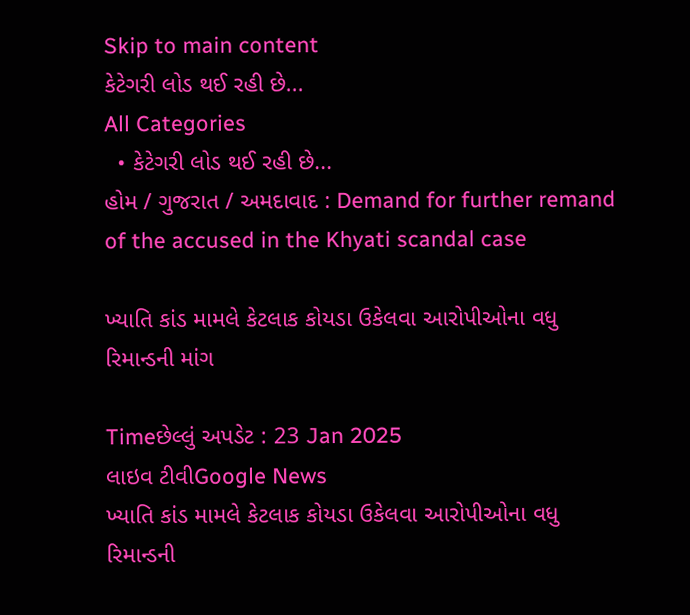Skip to main content
કેટેગરી લોડ થઈ રહી છે...
All Categories
  • કેટેગરી લોડ થઈ રહી છે...
હોમ / ગુજરાત / અમદાવાદ : Demand for further remand of the accused in the Khyati scandal case

ખ્યાતિ કાંડ મામલે કેટલાક કોયડા ઉકેલવા આરોપીઓના વધુ રિમાન્ડની માંગ

Timeછેલ્લું અપડેટ : 23 Jan 2025
લાઇવ ટીવીGoogle News
ખ્યાતિ કાંડ મામલે કેટલાક કોયડા ઉકેલવા આરોપીઓના વધુ રિમાન્ડની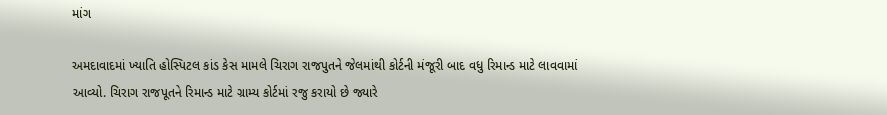માંગ

અમદાવાદમાં ખ્યાતિ હોસ્પિટલ કાંડ કેસ મામલે ચિરાગ રાજપુતને જેલમાંથી કોર્ટની મંજૂરી બાદ વધુ રિમાન્ડ માટે લાવવામાં આવ્યો. ચિરાગ રાજપૂતને રિમાન્ડ માટે ગ્રામ્ય કોર્ટમાં રજુ કરાયો છે જ્યારે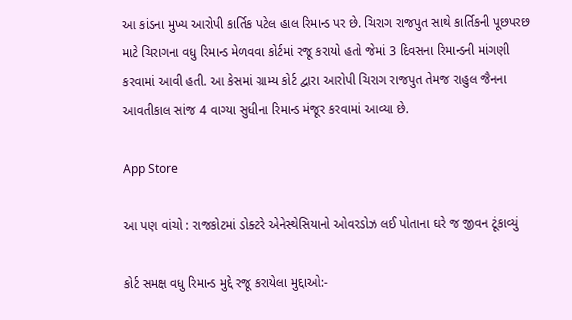આ કાંડના મુખ્ય આરોપી કાર્તિક પટેલ હાલ રિમાન્ડ પર છે. ચિરાગ રાજપુત સાથે કાર્તિકની પૂછપરછ માટે ચિરાગના વધુ રિમાન્ડ મેળવવા કોર્ટમાં રજૂ કરાયો હતો જેમાં 3 દિવસના રિમાન્ડની માંગણી કરવામાં આવી હતી. આ કેસમાં ગ્રામ્ય કોર્ટ દ્વારા આરોપી ચિરાગ રાજપુત તેમજ રાહુલ જૈનના આવતીકાલ સાંજ 4 વાગ્યા સુધીના રિમાન્ડ મંજૂર કરવામાં આવ્યા છે.

App Store

આ પણ વાંચો : રાજકોટમાં ડોક્ટરે એનેસ્થેસિયાનો ઓવરડોઝ લઈ પોતાના ઘરે જ જીવન ટૂંકાવ્યું

કોર્ટ સમક્ષ વધુ રિમાન્ડ મુદ્દે રજૂ કરાયેલા મુદ્દાઓ:-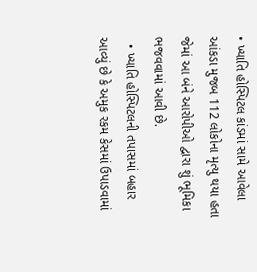• ખ્યાતિ હોસ્પિટલ કાંડમાં સામે આવેલા આંકડા મુજબ 112 લોકોના મૃત્યુ થયા હતા જેમાં આ બંને આરોપીઓ દ્વારા શું ભૂમિકા ભજવવામાં આવી છે.
  • ખ્યાતિ હોસ્પિટલની તપાસમાં બહાર આવ્યું છે કે અમુક રકમ કેસમાં ઉપાડવામાં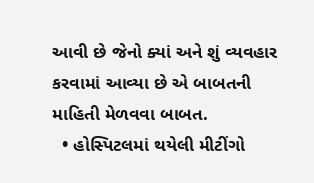આવી છે જેનો ક્યાં અને શું વ્યવહાર કરવામાં આવ્યા છે એ બાબતની માહિતી મેળવવા બાબત.
  • હોસ્પિટલમાં થયેલી મીટીંગો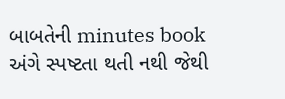બાબતેની minutes book અંગે સ્પષ્ટતા થતી નથી જેથી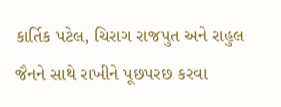કાર્તિક પટેલ, ચિરાગ રાજપુત અને રાહુલ જૈનને સાથે રાખીને પૂછપરછ કરવા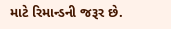માટે રિમાન્ડની જરૂર છે.